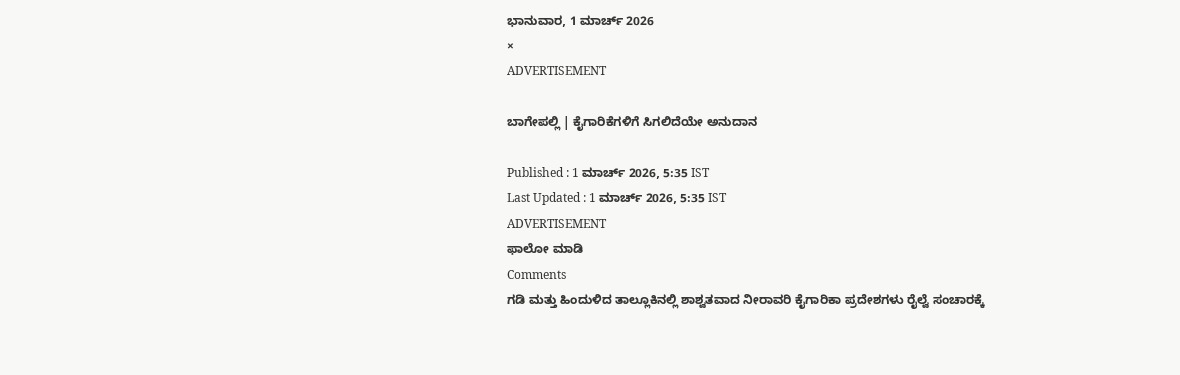ಭಾನುವಾರ, 1 ಮಾರ್ಚ್ 2026
×
ADVERTISEMENT

ಬಾಗೇಪಲ್ಲಿ | ಕೈಗಾರಿಕೆಗಳಿಗೆ ಸಿಗಲಿದೆಯೇ ಅನುದಾನ

Published : 1 ಮಾರ್ಚ್ 2026, 5:35 IST
Last Updated : 1 ಮಾರ್ಚ್ 2026, 5:35 IST
ADVERTISEMENT
ಫಾಲೋ ಮಾಡಿ
Comments
ಗಡಿ ಮತ್ತು ಹಿಂದುಳಿದ ತಾಲ್ಲೂಕಿನಲ್ಲಿ ಶಾಶ್ವತವಾದ ನೀರಾವರಿ ಕೈಗಾರಿಕಾ ಪ್ರದೇಶಗಳು ರೈಲ್ವೆ ಸಂಚಾರಕ್ಕೆ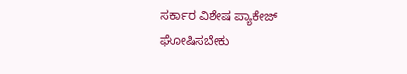ಸರ್ಕಾರ ವಿಶೇಷ ಪ್ಯಾಕೇಜ್ ಘೋಷಿಸಬೇಕು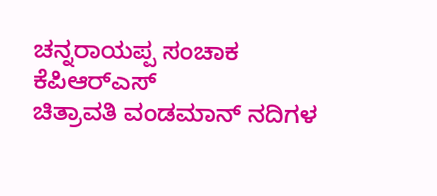ಚನ್ನರಾಯಪ್ಪ ಸಂಚಾಕ ಕೆಪಿಆರ್‌ಎಸ್
ಚಿತ್ರಾವತಿ ವಂಡಮಾನ್ ನದಿಗಳ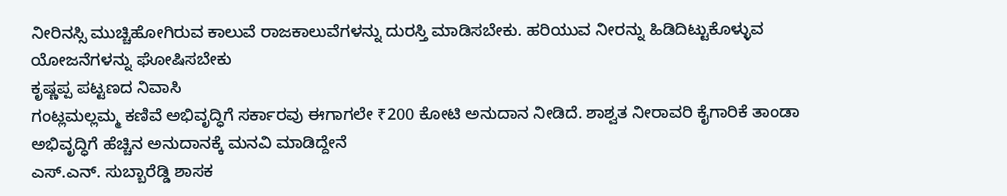ನೀರಿನಸ್ಸಿ ಮುಚ್ಚಿಹೋಗಿರುವ ಕಾಲುವೆ ರಾಜಕಾಲುವೆಗಳನ್ನು ದುರಸ್ತಿ ಮಾಡಿಸಬೇಕು. ಹರಿಯುವ ನೀರನ್ನು ಹಿಡಿದಿಟ್ಟುಕೊಳ್ಳುವ ಯೋಜನೆಗಳನ್ನು ಘೋಷಿಸಬೇಕು
ಕೃಷ್ಣಪ್ಪ ಪಟ್ಟಣದ ನಿವಾಸಿ
ಗಂಟ್ಲಮಲ್ಲಮ್ಮ ಕಣಿವೆ ಅಭಿವೃದ್ಧಿಗೆ ಸರ್ಕಾರವು ಈಗಾಗಲೇ ₹200 ಕೋಟಿ ಅನುದಾನ ನೀಡಿದೆ. ಶಾಶ್ವತ ನೀರಾವರಿ ಕೈಗಾರಿಕೆ ತಾಂಡಾ ಅಭಿವೃದ್ಧಿಗೆ ಹೆಚ್ಚಿನ ಅನುದಾನಕ್ಕೆ ಮನವಿ ಮಾಡಿದ್ದೇನೆ
ಎಸ್.ಎನ್. ಸುಬ್ಬಾರೆಡ್ಡಿ ಶಾಸಕ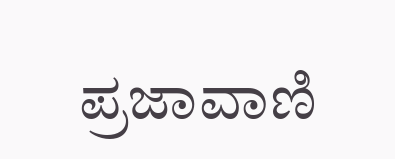ಪ್ರಜಾವಾಣಿ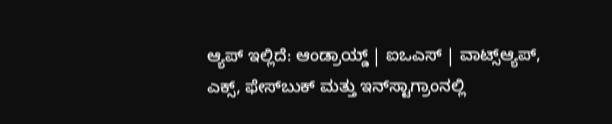ಆ್ಯಪ್ ಇಲ್ಲಿದೆ: ಆಂಡ್ರಾಯ್ಡ್ | ಐಒಎಸ್ | ವಾಟ್ಸ್ಆ್ಯಪ್, ಎಕ್ಸ್, ಫೇಸ್‌ಬುಕ್ ಮತ್ತು ಇನ್‌ಸ್ಟಾಗ್ರಾಂನಲ್ಲಿ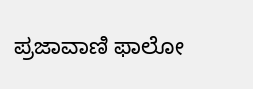ಪ್ರಜಾವಾಣಿ ಫಾಲೋ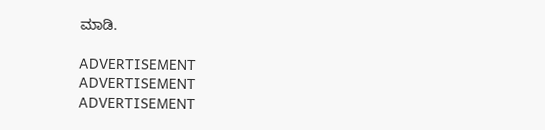ಮಾಡಿ.

ADVERTISEMENT
ADVERTISEMENT
ADVERTISEMENT